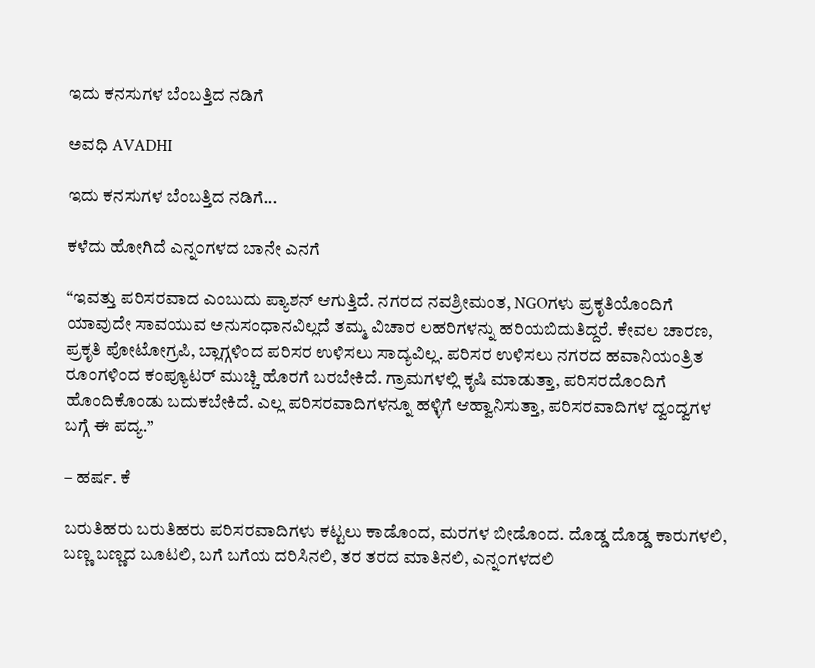ಇದು ಕನಸುಗಳ ಬೆಂಬತ್ತಿದ ನಡಿಗೆ‍

ಅವಧಿ AVADHI

ಇದು ಕನಸುಗಳ ಬೆಂಬತ್ತಿದ ನಡಿಗೆ...

ಕಳೆದು ಹೋಗಿದೆ ಎನ್ನ೦ಗಳದ ಬಾನೇ ಎನಗೆ

“ಇವತ್ತು ಪರಿಸರವಾದ ಎಂಬುದು ಪ್ಯಾಶನ್ ಆಗುತ್ತಿದೆ. ನಗರದ ನವಶ್ರೀಮಂತ, NGOಗಳು ಪ್ರಕೃತಿಯೊಂದಿಗೆ ಯಾವುದೇ ಸಾವಯುವ ಅನುಸಂಧಾನವಿಲ್ಲದೆ ತಮ್ಮ ವಿಚಾರ ಲಹರಿಗಳನ್ನು ಹರಿಯಬಿದುತಿದ್ದರೆ. ಕೇವಲ ಚಾರಣ, ಪ್ರಕೃತಿ ಪೋಟೋಗ್ರಪಿ, ಬ್ಲಾಗ್ಗಳಿಂದ ಪರಿಸರ ಉಳಿಸಲು ಸಾದ್ಯವಿಲ್ಲ. ಪರಿಸರ ಉಳಿಸಲು ನಗರದ ಹವಾನಿಯಂತ್ರಿತ ರೂಂಗಳಿಂದ ಕಂಪ್ಯೂಟರ್ ಮುಚ್ಚಿ ಹೊರಗೆ ಬರಬೇಕಿದೆ. ಗ್ರಾಮಗಳಲ್ಲಿ ಕೃಷಿ ಮಾಡುತ್ತಾ, ಪರಿಸರದೊ೦ದಿಗೆ ಹೊಂದಿಕೊಂಡು ಬದುಕಬೇಕಿದೆ. ಎಲ್ಲ ಪರಿಸರವಾದಿಗಳನ್ನೂ ಹಳ್ಳಿಗೆ ಆಹ್ವಾನಿಸುತ್ತಾ, ಪರಿಸರವಾದಿಗಳ ದ್ವಂದ್ವಗಳ ಬಗ್ಗೆ ಈ ಪದ್ಯ.”

– ಹರ್ಷ. ಕೆ

ಬರುತಿಹರು ಬರುತಿಹರು ಪರಿಸರವಾದಿಗಳು ಕಟ್ಟಲು ಕಾಡೊಂದ, ಮರಗಳ ಬೀಡೊಂದ. ದೊಡ್ಡ ದೊಡ್ಡ ಕಾರುಗಳಲಿ, ಬಣ್ಣ ಬಣ್ಣದ ಬೂಟಲಿ, ಬಗೆ ಬಗೆಯ ದರಿಸಿನಲಿ, ತರ ತರದ ಮಾತಿನಲಿ, ಎನ್ನ೦ಗಳದಲಿ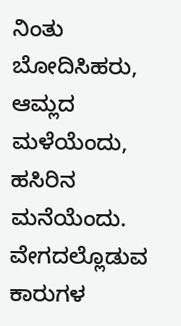ನಿಂತು ಬೋದಿಸಿಹರು, ಆಮ್ಲದ ಮಳೆಯೆಂದು, ಹಸಿರಿನ ಮನೆಯೆಂದು. ವೇಗದಲ್ಲೊಡುವ ಕಾರುಗಳ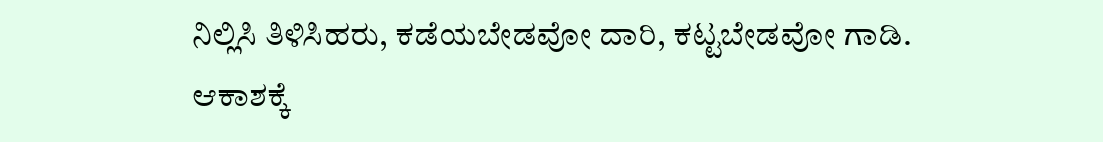ನಿಲ್ಲಿಸಿ ತಿಳಿಸಿಹರು, ಕಡೆಯಬೇಡವೋ ದಾರಿ, ಕಟ್ಟಬೇಡವೋ ಗಾಡಿ. ಆಕಾಶಕ್ಕೆ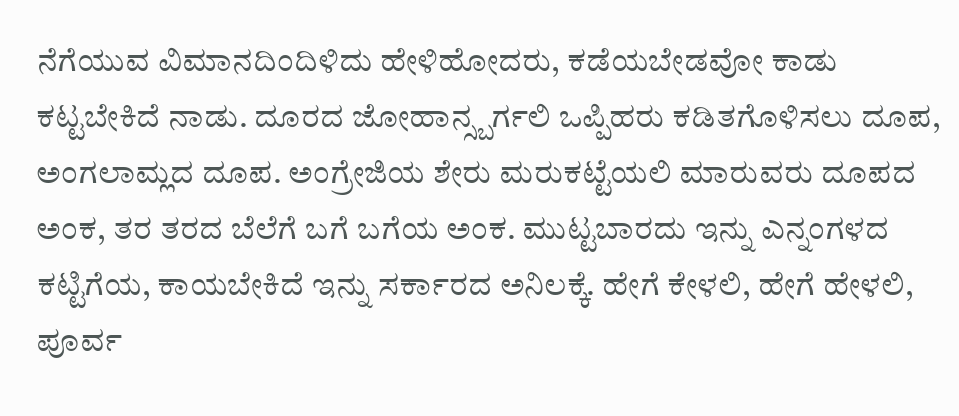ನೆಗೆಯುವ ವಿಮಾನದಿಂದಿಳಿದು ಹೇಳಿಹೋದರು, ಕಡೆಯಬೇಡವೋ ಕಾಡು ಕಟ್ಟಬೇಕಿದೆ ನಾಡು. ದೂರದ ಜೋಹಾನ್ಸ್ಬರ್ಗಲಿ ಒಪ್ಪಿಹರು ಕಡಿತಗೊಳಿಸಲು ದೂಪ, ಅಂಗಲಾಮ್ಲದ ದೂಪ. ಅಂಗ್ರೇಜಿಯ ಶೇರು ಮರುಕಟ್ಟೆಯಲಿ ಮಾರುವರು ದೂಪದ ಅಂಕ, ತರ ತರದ ಬೆಲೆಗೆ ಬಗೆ ಬಗೆಯ ಅಂಕ. ಮುಟ್ಟಬಾರದು ಇನ್ನು ಎನ್ನಂಗಳದ ಕಟ್ಟಿಗೆಯ, ಕಾಯಬೇಕಿದೆ ಇನ್ನು ಸರ್ಕಾರದ ಅನಿಲಕ್ಕೆ. ಹೇಗೆ ಕೇಳಲಿ, ಹೇಗೆ ಹೇಳಲಿ, ಪೂರ್ವ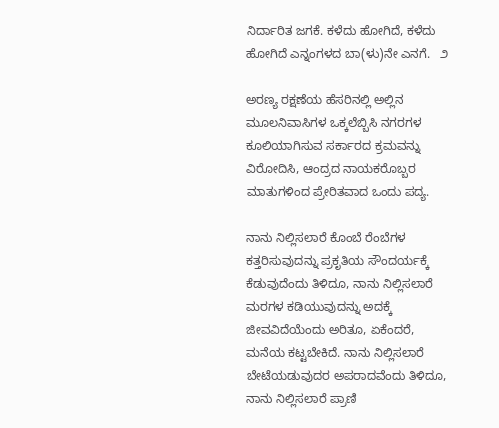ನಿರ್ದಾರಿತ ಜಗಕೆ. ಕಳೆದು ಹೋಗಿದೆ, ಕಳೆದು ಹೋಗಿದೆ ಎನ್ನಂಗಳದ ಬಾ(ಳು)ನೇ ಎನಗೆ.   ೨

ಅರಣ್ಯ ರಕ್ಷಣೆಯ ಹೆಸರಿನಲ್ಲಿ ಅಲ್ಲಿನ ಮೂಲನಿವಾಸಿಗಳ ಒಕ್ಕಲೆಬ್ಬಿಸಿ ನಗರಗಳ ಕೂಲಿಯಾಗಿಸುವ ಸರ್ಕಾರದ ಕ್ರಮವನ್ನು ವಿರೋದಿಸಿ, ಆಂದ್ರದ ನಾಯಕರೊಬ್ಬರ ಮಾತುಗಳಿಂದ ಪ್ರೇರಿತವಾದ ಒಂದು ಪದ್ಯ.

ನಾನು ನಿಲ್ಲಿಸಲಾರೆ ಕೊಂಬೆ ರೆಂಬೆಗಳ ಕತ್ತರಿಸುವುದನ್ನು ಪ್ರಕೃತಿಯ ಸೌಂದರ್ಯಕ್ಕೆ ಕೆಡುವುದೆಂದು ತಿಳಿದೂ, ನಾನು ನಿಲ್ಲಿಸಲಾರೆ ಮರಗಳ ಕಡಿಯುವುದನ್ನು ಅದಕ್ಕೆ ಜೀವವಿದೆಯೆಂದು ಅರಿತೂ, ಏಕೆಂದರೆ, ಮನೆಯ ಕಟ್ಟಬೇಕಿದೆ. ನಾನು ನಿಲ್ಲಿಸಲಾರೆ ಬೇಟೆಯಡುವುದರ ಅಪರಾದವೆಂದು ತಿಳಿದೂ, ನಾನು ನಿಲ್ಲಿಸಲಾರೆ ಪ್ರಾಣಿ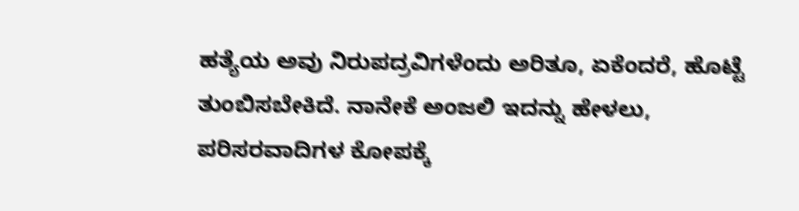ಹತ್ಯೆಯ ಅವು ನಿರುಪದ್ರವಿಗಳೆಂದು ಅರಿತೂ, ಏಕೆಂದರೆ, ಹೊಟ್ಟೆ ತುಂಬಿಸಬೇಕಿದೆ. ನಾನೇಕೆ ಅಂಜಲಿ ಇದನ್ನು ಹೇಳಲು, ಪರಿಸರವಾದಿಗಳ ಕೋಪಕ್ಕೆ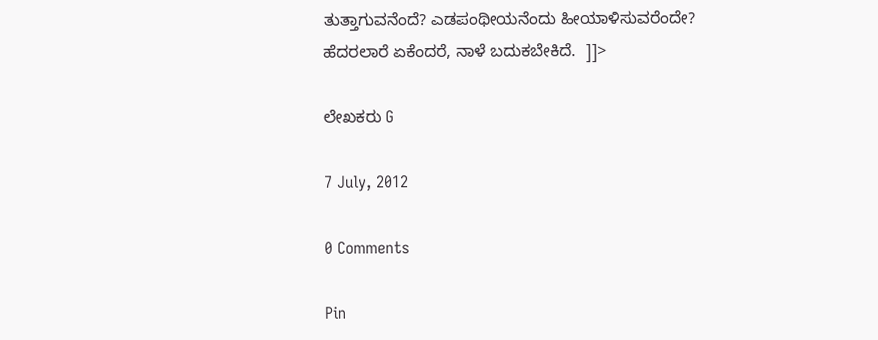ತುತ್ತಾಗುವನೆಂದೆ? ಎಡಪಂಥೀಯನೆಂದು ಹೀಯಾಳಿಸುವರೆಂದೇ? ಹೆದರಲಾರೆ ಏಕೆಂದರೆ, ನಾಳೆ ಬದುಕಬೇಕಿದೆ.  ]]>

ಲೇಖಕರು G

7 July, 2012

0 Comments

Pin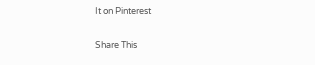It on Pinterest

Share This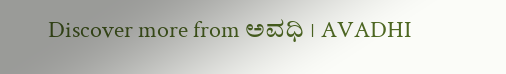Discover more from ಅವಧಿ । AVADHI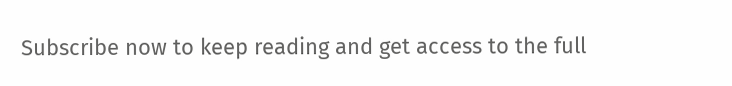Subscribe now to keep reading and get access to the full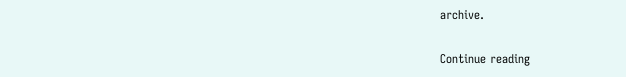archive.

Continue reading